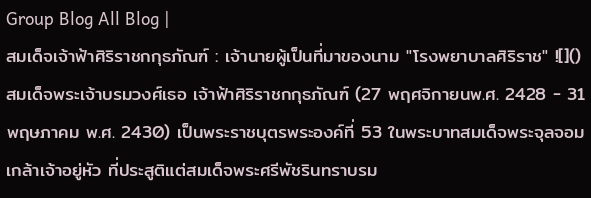Group Blog All Blog |
สมเด็จเจ้าฟ้าศิริราชกกุธภัณฑ์ : เจ้านายผู้เป็นที่มาของนาม "โรงพยาบาลศิริราช" ![]() สมเด็จพระเจ้าบรมวงศ์เธอ เจ้าฟ้าศิริราชกกุธภัณฑ์ (27 พฤศจิกายนพ.ศ. 2428 - 31 พฤษภาคม พ.ศ. 2430) เป็นพระราชบุตรพระองค์ที่ 53 ในพระบาทสมเด็จพระจุลจอมเกล้าเจ้าอยู่หัว ที่ประสูติแต่สมเด็จพระศรีพัชรินทราบรม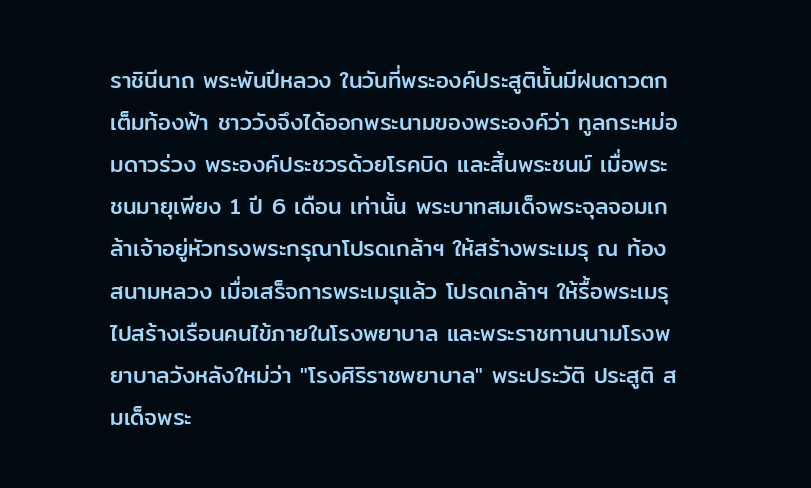ราชินีนาถ พระพันปีหลวง ในวันที่พระองค์ประสูตินั้นมีฝนดาวตกเต็มท้องฟ้า ชาววังจึงได้ออกพระนามของพระองค์ว่า ทูลกระหม่อมดาวร่วง พระองค์ประชวรด้วยโรคบิด และสิ้นพระชนม์ เมื่อพระชนมายุเพียง 1 ปี 6 เดือน เท่านั้น พระบาทสมเด็จพระจุลจอมเกล้าเจ้าอยู่หัวทรงพระกรุณาโปรดเกล้าฯ ให้สร้างพระเมรุ ณ ท้องสนามหลวง เมื่อเสร็จการพระเมรุแล้ว โปรดเกล้าฯ ให้รื้อพระเมรุไปสร้างเรือนคนไข้ภายในโรงพยาบาล และพระราชทานนามโรงพยาบาลวังหลังใหม่ว่า "โรงศิริราชพยาบาล" พระประวัติ ประสูติ สมเด็จพระ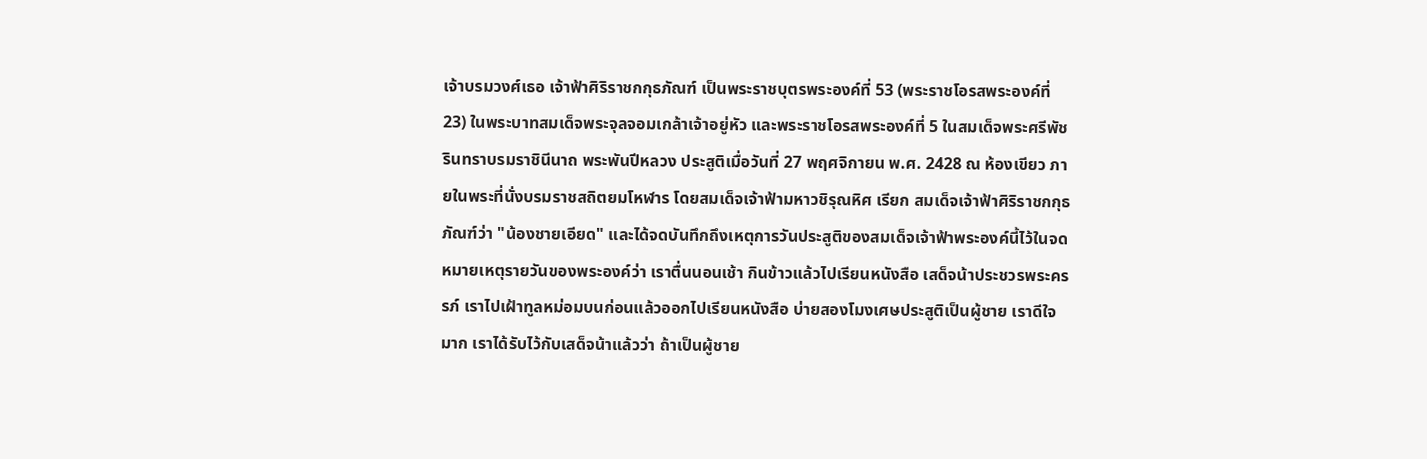เจ้าบรมวงศ์เธอ เจ้าฟ้าศิริราชกกุธภัณฑ์ เป็นพระราชบุตรพระองค์ที่ 53 (พระราชโอรสพระองค์ที่ 23) ในพระบาทสมเด็จพระจุลจอมเกล้าเจ้าอยู่หัว และพระราชโอรสพระองค์ที่ 5 ในสมเด็จพระศรีพัชรินทราบรมราชินีนาถ พระพันปีหลวง ประสูติเมื่อวันที่ 27 พฤศจิกายน พ.ศ. 2428 ณ ห้องเขียว ภายในพระที่นั่งบรมราชสถิตยมโหฬาร โดยสมเด็จเจ้าฟ้ามหาวชิรุณหิศ เรียก สมเด็จเจ้าฟ้าศิริราชกกุธภัณฑ์ว่า "น้องชายเอียด" และได้จดบันทึกถึงเหตุการวันประสูติของสมเด็จเจ้าฟ้าพระองค์นี้ไว้ในจดหมายเหตุรายวันของพระองค์ว่า เราตื่นนอนเช้า กินข้าวแล้วไปเรียนหนังสือ เสด็จน้าประชวรพระครรภ์ เราไปเฝ้าทูลหม่อมบนก่อนแล้วออกไปเรียนหนังสือ บ่ายสองโมงเศษประสูติเป็นผู้ชาย เราดีใจมาก เราได้รับไว้กับเสด็จน้าแล้วว่า ถ้าเป็นผู้ชาย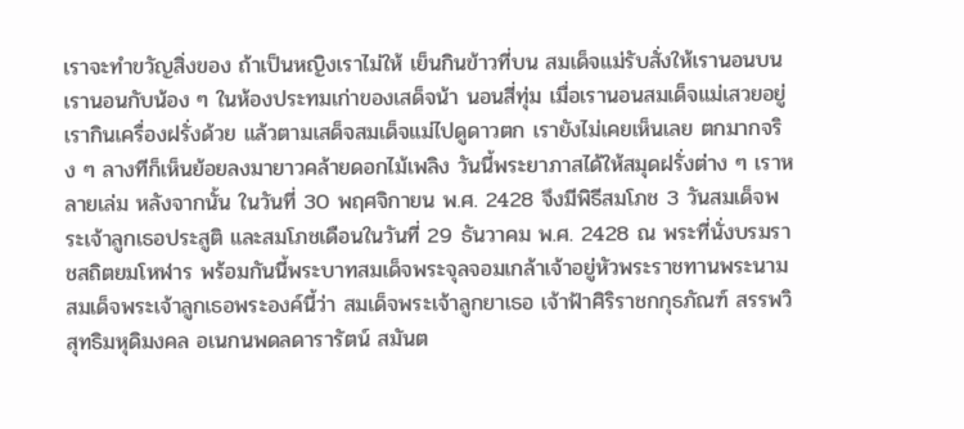เราจะทำขวัญสิ่งของ ถ้าเป็นหญิงเราไม่ให้ เย็นกินข้าวที่บน สมเด็จแม่รับสั่งให้เรานอนบน เรานอนกับน้อง ๆ ในห้องประทมเก่าของเสด็จน้า นอนสี่ทุ่ม เมื่อเรานอนสมเด็จแม่เสวยอยู่ เรากินเครื่องฝรั่งด้วย แล้วตามเสด็จสมเด็จแม่ไปดูดาวตก เรายังไม่เคยเห็นเลย ตกมากจริง ๆ ลางทีก็เห็นย้อยลงมายาวคล้ายดอกไม้เพลิง วันนี้พระยาภาสได้ให้สมุดฝรั่งต่าง ๆ เราหลายเล่ม หลังจากนั้น ในวันที่ 30 พฤศจิกายน พ.ศ. 2428 จึงมีพิธีสมโภช 3 วันสมเด็จพระเจ้าลูกเธอประสูติ และสมโภชเดือนในวันที่ 29 ธันวาคม พ.ศ. 2428 ณ พระที่นั่งบรมราชสถิตยมโหฬาร พร้อมกันนี้พระบาทสมเด็จพระจุลจอมเกล้าเจ้าอยู่หัวพระราชทานพระนามสมเด็จพระเจ้าลูกเธอพระองค์นี้ว่า สมเด็จพระเจ้าลูกยาเธอ เจ้าฟ้าศิริราชกกุธภัณฑ์ สรรพวิสุทธิมหุดิมงคล อเนกนพดลดารารัตน์ สมันต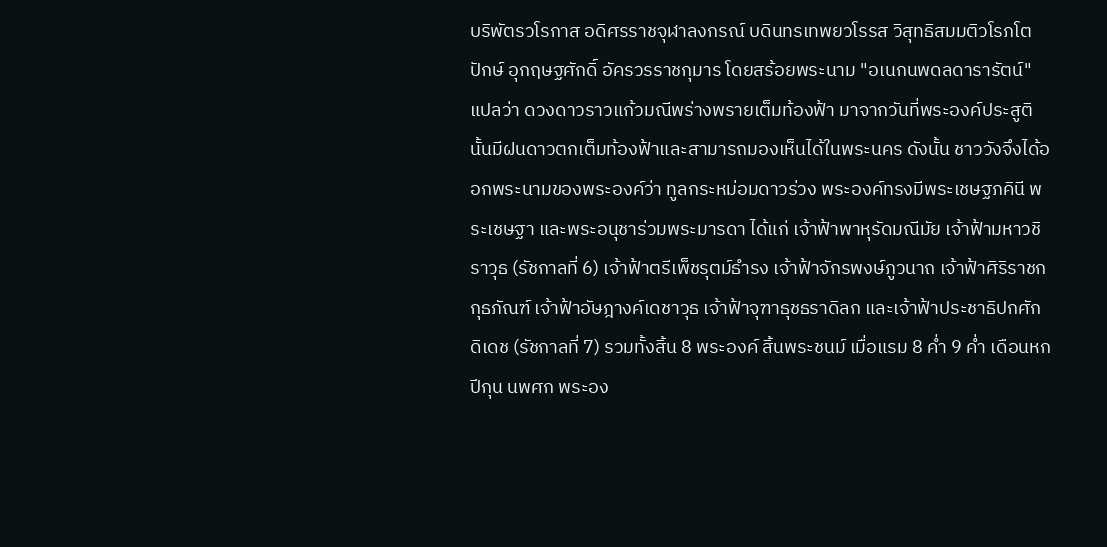บริพัตรวโรกาส อดิศรราชจุฬาลงกรณ์ บดินทรเทพยวโรรส วิสุทธิสมมติวโรภโตปักษ์ อุกฤษฐศักดิ์ อัครวรราชกุมาร โดยสร้อยพระนาม "อเนกนพดลดารารัตน์" แปลว่า ดวงดาวราวแก้วมณีพร่างพรายเต็มท้องฟ้า มาจากวันที่พระองค์ประสูตินั้นมีฝนดาวตกเต็มท้องฟ้าและสามารถมองเห็นได้ในพระนคร ดังนั้น ชาววังจึงได้ออกพระนามของพระองค์ว่า ทูลกระหม่อมดาวร่วง พระองค์ทรงมีพระเชษฐภคินี พระเชษฐา และพระอนุชาร่วมพระมารดา ได้แก่ เจ้าฟ้าพาหุรัดมณีมัย เจ้าฟ้ามหาวชิราวุธ (รัชกาลที่ 6) เจ้าฟ้าตรีเพ็ชรุตม์ธำรง เจ้าฟ้าจักรพงษ์ภูวนาถ เจ้าฟ้าศิริราชกกุธภัณฑ์ เจ้าฟ้าอัษฎางค์เดชาวุธ เจ้าฟ้าจุฑาธุชธราดิลก และเจ้าฟ้าประชาธิปกศักดิเดช (รัชกาลที่ 7) รวมทั้งสิ้น 8 พระองค์ สิ้นพระชนม์ เมื่อแรม 8 ค่ำ 9 ค่ำ เดือนหก ปีกุน นพศก พระอง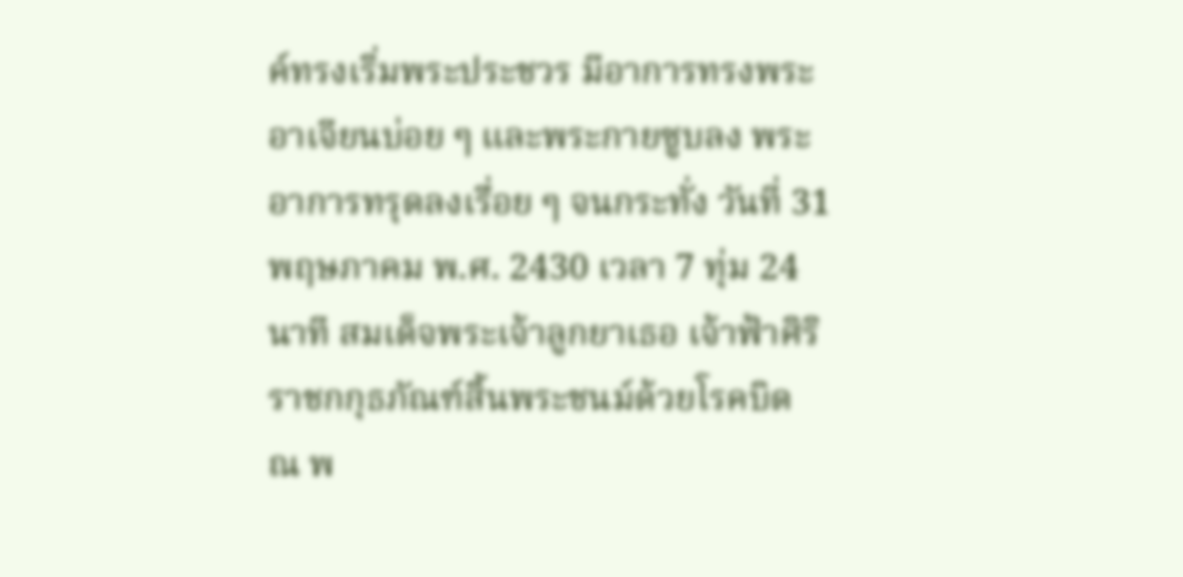ค์ทรงเริ่มพระประชวร มีอาการทรงพระอาเจียนบ่อย ๆ และพระกายซูบลง พระอาการทรุดลงเรื่อย ๆ จนกระทั่ง วันที่ 31 พฤษภาคม พ.ศ. 2430 เวลา 7 ทุ่ม 24 นาที สมเด็จพระเจ้าลูกยาเธอ เจ้าฟ้าศิริราชกกุธภัณฑ์สิ้นพระชนม์ด้วยโรคบิด ณ พ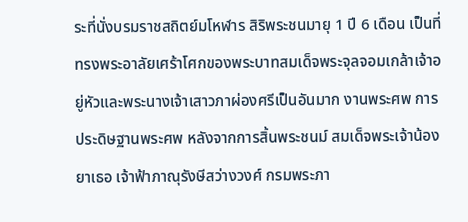ระที่นั่งบรมราชสถิตย์มโหฬาร สิริพระชนมายุ 1 ปี 6 เดือน เป็นที่ทรงพระอาลัยเศร้าโศกของพระบาทสมเด็จพระจุลจอมเกล้าเจ้าอยู่หัวและพระนางเจ้าเสาวภาผ่องศรีเป็นอันมาก งานพระศพ การประดิษฐานพระศพ หลังจากการสิ้นพระชนม์ สมเด็จพระเจ้าน้องยาเธอ เจ้าฟ้าภาณุรังษีสว่างวงศ์ กรมพระภา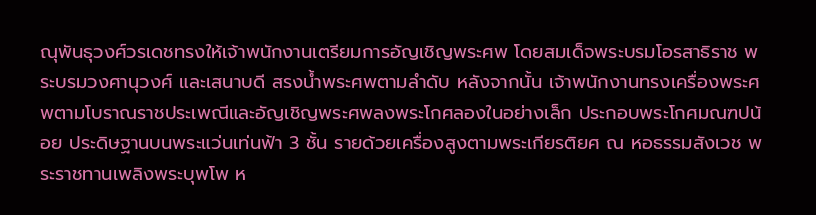ณุพันธุวงศ์วรเดชทรงให้เจ้าพนักงานเตรียมการอัญเชิญพระศพ โดยสมเด็จพระบรมโอรสาธิราช พระบรมวงศานุวงศ์ และเสนาบดี สรงน้ำพระศพตามลำดับ หลังจากนั้น เจ้าพนักงานทรงเครื่องพระศพตามโบราณราชประเพณีและอัญเชิญพระศพลงพระโกศลองในอย่างเล็ก ประกอบพระโกศมณฑปน้อย ประดิษฐานบนพระแว่นเท่นฟ้า 3 ชั้น รายด้วยเครื่องสูงตามพระเกียรติยศ ณ หอธรรมสังเวช พระราชทานเพลิงพระบุพโพ ห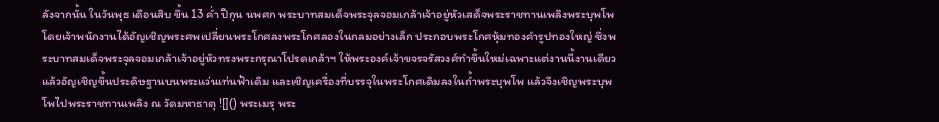ลังจากนั้น ในวันพุธ เดือนสิบ ขึ้น 13 ค่ำ ปีกุน นพศก พระบาทสมเด็จพระจุลจอมเกล้าเจ้าอยู่หัวเสด็จพระราชทานเพลิงพระบุพโพ โดยเจ้าพนักงานได้อัญเชิญพระศพเปลี่ยนพระโกศลงพระโกศลองในกลมอย่างเล็ก ประกอบพระโกศหุ้มทองคำรูปทองใหญ่ ซึ่งพระบาทสมเด็จพระจุลจอมเกล้าเจ้าอยู่หัวทรงพระกรุณาโปรดเกล้าฯ ให้พระองค์เจ้าขจรจรัสวงศ์ทำขึ้นใหม่เฉพาะแต่งานนี้งานเดียว แล้วอัญเชิญขึ้นประดิษฐานบนพระแว่นเท่นฟ้าเดิม และเชิญเครื่องที่บรรจุในพระโกศเดิมลงในถ้ำพระบุพโพ แล้วจึงเชิญพระบุพโพไปพระราชทานเพลิง ณ วัดมหาธาตุ ![]() พระเมรุ พระ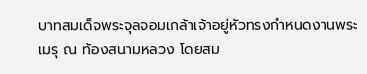บาทสมเด็จพระจุลจอมเกล้าเจ้าอยู่หัวทรงกำหนดงานพระเมรุ ณ ท้องสนามหลวง โดยสม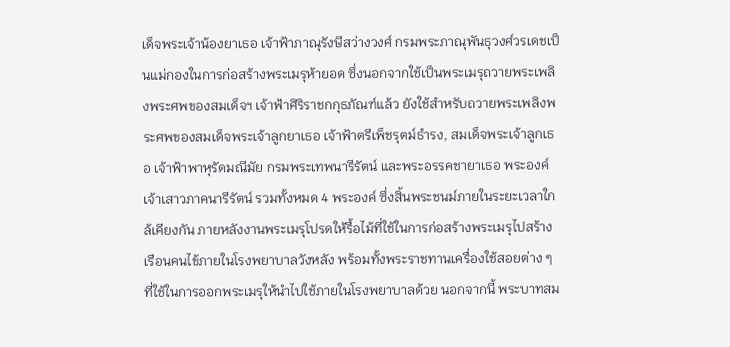เด็จพระเจ้าน้องยาเธอ เจ้าฟ้าภาณุรังษีสว่างวงศ์ กรมพระภาณุพันธุวงศ์วรเดชเป็นแม่กองในการก่อสร้างพระเมรุห้ายอด ซึ่งนอกจากใช้เป็นพระเมรุถวายพระเพลิงพระศพของสมเด็จฯ เจ้าฟ้าศิริราชกกุธภัณฑ์แล้ว ยังใช้สำหรับถวายพระเพลิงพระศพของสมเด็จพระเจ้าลูกยาเธอ เจ้าฟ้าตรีเพ็ชรุตม์ธำรง, สมเด็จพระเจ้าลูกเธอ เจ้าฟ้าพาหุรัดมณีมัย กรมพระเทพนารีรัตน์ และพระอรรคชายาเธอ พระองค์เจ้าเสาวภาคนารีรัตน์ รวมทั้งหมด 4 พระองค์ ซึ่งสิ้นพระชนม์ภายในระยะเวลาใกล้เคียงกัน ภายหลังงานพระเมรุโปรดให้รื้อไม้ที่ใช้ในการก่อสร้างพระเมรุไปสร้างเรือนคนไข้ภายในโรงพยาบาลวังหลัง พร้อมทั้งพระราชทานเครื่องใช้สอยต่าง ๆ ที่ใช้ในการออกพระเมรุให้นำไปใช้ภายในโรงพยาบาลด้วย นอกจากนี้ พระบาทสม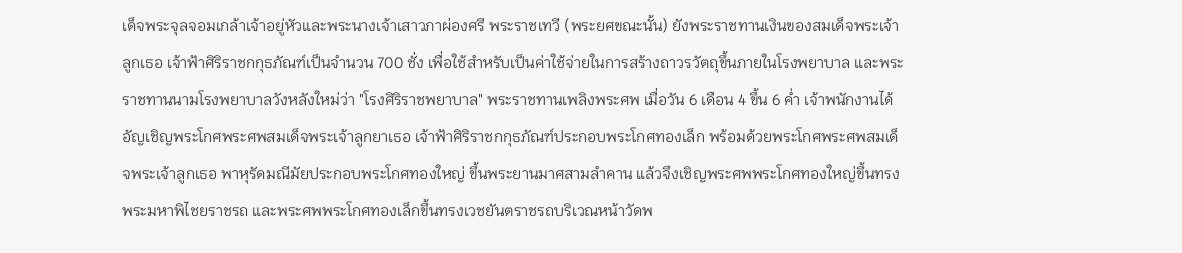เด็จพระจุลจอมเกล้าเจ้าอยู่หัวและพระนางเจ้าเสาวภาผ่องศรี พระราชเทวี (พระยศขณะนั้น) ยังพระราชทานเงินของสมเด็จพระเจ้าลูกเธอ เจ้าฟ้าศิริราชกกุธภัณฑ์เป็นจำนวน 700 ชั่ง เพื่อใช้สำหรับเป็นค่าใช้จ่ายในการสร้างถาวรวัตถุขึ้นภายในโรงพยาบาล และพระราชทานนามโรงพยาบาลวังหลังใหม่ว่า "โรงศิริราชพยาบาล" พระราชทานเพลิงพระศพ เมื่อวัน 6 เดือน 4 ขึ้น 6 ค่ำ เจ้าพนักงานได้อัญเชิญพระโกศพระศพสมเด็จพระเจ้าลูกยาเธอ เจ้าฟ้าศิริราชกกุธภัณฑ์ประกอบพระโกศทองเล็ก พร้อมด้วยพระโกศพระศพสมเด็จพระเจ้าลูกเธอ พาหุรัดมณีมัยประกอบพระโกศทองใหญ่ ขึ้นพระยานมาศสามลำคาน แล้วจึงเชิญพระศพพระโกศทองใหญ่ขึ้นทรงพระมหาพิไชยราชรถ และพระศพพระโกศทองเล็กขึ้นทรงเวชยันตราชรถบริเวณหน้าวัดพ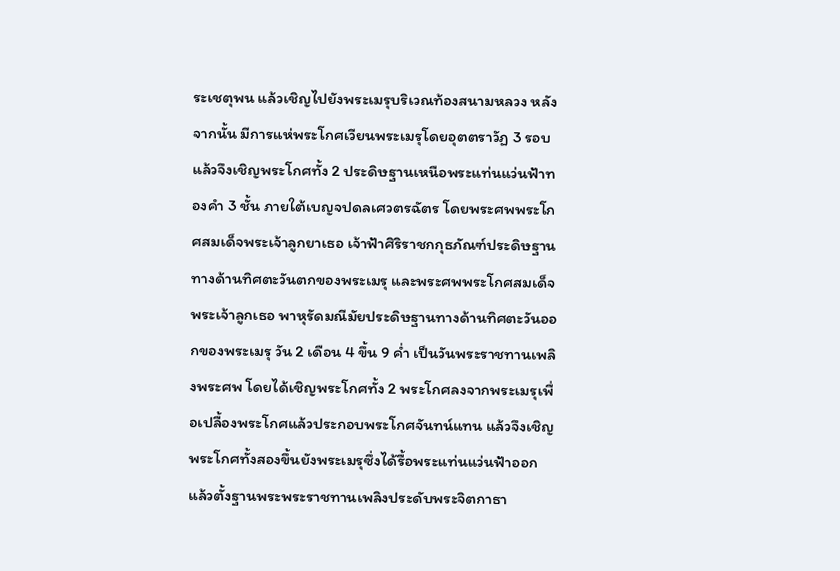ระเชตุพน แล้วเชิญไปยังพระเมรุบริเวณท้องสนามหลวง หลังจากนั้น มีการแห่พระโกศเวียนพระเมรุโดยอุตตราวัฏ 3 รอบ แล้วจึงเชิญพระโกศทั้ง 2 ประดิษฐานเหนือพระแท่นแว่นฟ้าทองคำ 3 ชั้น ภายใต้เบญจปดลเศวตรฉัตร โดยพระศพพระโกศสมเด็จพระเจ้าลูกยาเธอ เจ้าฟ้าศิริราชกกุธภัณฑ์ประดิษฐานทางด้านทิศตะวันตกของพระเมรุ และพระศพพระโกศสมเด็จพระเจ้าลูกเธอ พาหุรัดมณีมัยประดิษฐานทางด้านทิศตะวันออกของพระเมรุ วัน 2 เดือน 4 ขึ้น 9 ค่ำ เป็นวันพระราชทานเพลิงพระศพ โดยได้เชิญพระโกศทั้ง 2 พระโกศลงจากพระเมรุเพื่อเปลื้องพระโกศแล้วประกอบพระโกศจันทน์แทน แล้วจึงเชิญพระโกศทั้งสองขึ้นยังพระเมรุซึ่งได้รื้อพระแท่นแว่นฟ้าออก แล้วตั้งฐานพระพระราชทานเพลิงประดับพระจิตกาธา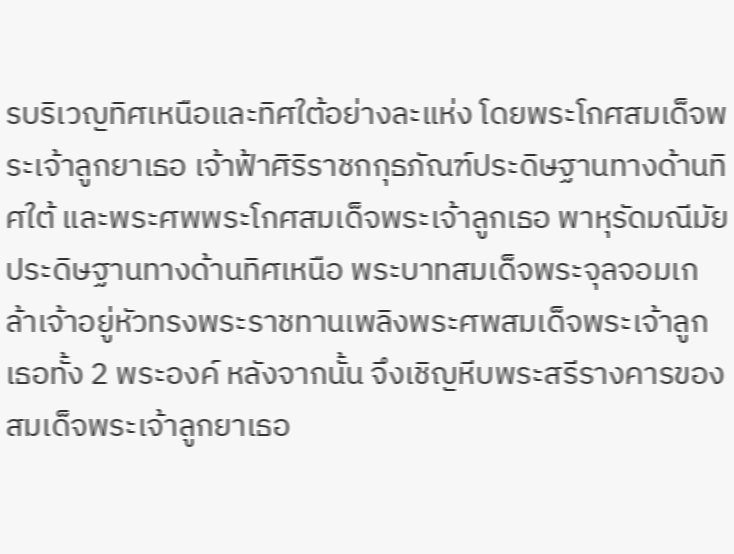รบริเวญทิศเหนือและทิศใต้อย่างละแห่ง โดยพระโกศสมเด็จพระเจ้าลูกยาเธอ เจ้าฟ้าศิริราชกกุธภัณฑ์ประดิษฐานทางด้านทิศใต้ และพระศพพระโกศสมเด็จพระเจ้าลูกเธอ พาหุรัดมณีมัยประดิษฐานทางด้านทิศเหนือ พระบาทสมเด็จพระจุลจอมเกล้าเจ้าอยู่หัวทรงพระราชทานเพลิงพระศพสมเด็จพระเจ้าลูกเธอทั้ง 2 พระองค์ หลังจากนั้น จึงเชิญหีบพระสรีรางคารของสมเด็จพระเจ้าลูกยาเธอ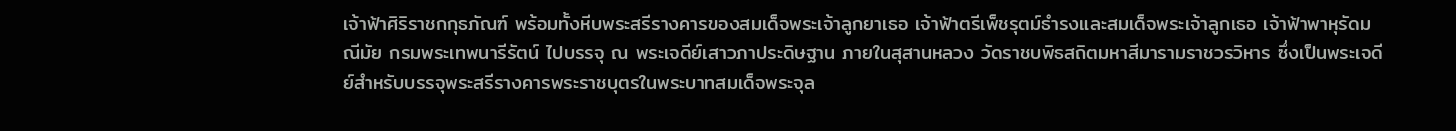เจ้าฟ้าศิริราชกกุธภัณฑ์ พร้อมทั้งหีบพระสรีรางคารของสมเด็จพระเจ้าลูกยาเธอ เจ้าฟ้าตรีเพ็ชรุตม์ธำรงและสมเด็จพระเจ้าลูกเธอ เจ้าฟ้าพาหุรัดมณีมัย กรมพระเทพนารีรัตน์ ไปบรรจุ ณ พระเจดีย์เสาวภาประดิษฐาน ภายในสุสานหลวง วัดราชบพิธสถิตมหาสีมารามราชวรวิหาร ซึ่งเป็นพระเจดีย์สำหรับบรรจุพระสรีรางคารพระราชบุตรในพระบาทสมเด็จพระจุล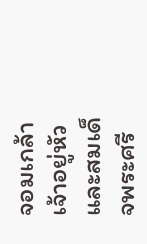จอมเกล้าเจ้าอยู่หัว และสมเด็จพระศรี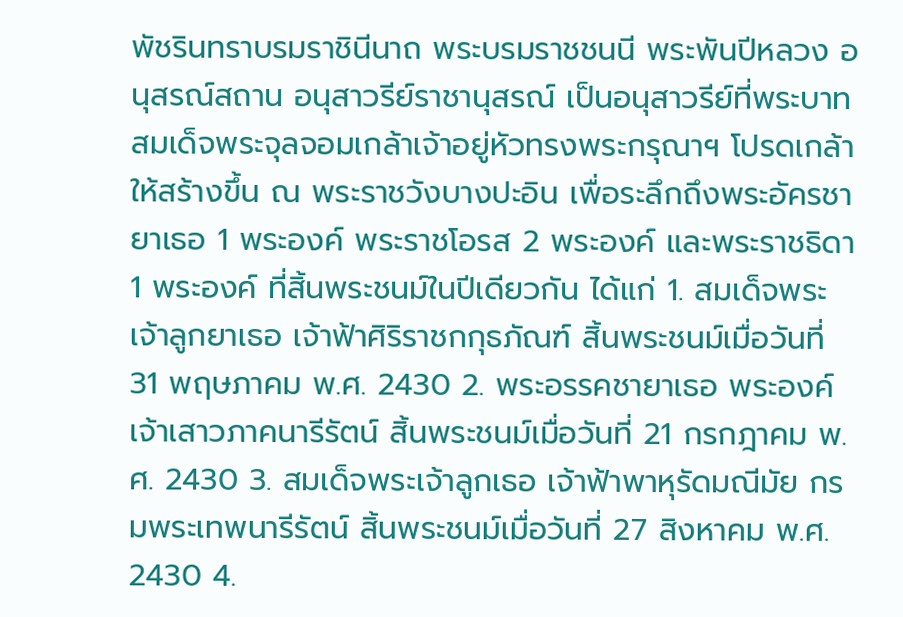พัชรินทราบรมราชินีนาถ พระบรมราชชนนี พระพันปีหลวง อนุสรณ์สถาน อนุสาวรีย์ราชานุสรณ์ เป็นอนุสาวรีย์ที่พระบาทสมเด็จพระจุลจอมเกล้าเจ้าอยู่หัวทรงพระกรุณาฯ โปรดเกล้าให้สร้างขึ้น ณ พระราชวังบางปะอิน เพื่อระลึกถึงพระอัครชายาเธอ 1 พระองค์ พระราชโอรส 2 พระองค์ และพระราชธิดา 1 พระองค์ ที่สิ้นพระชนม์ในปีเดียวกัน ได้แก่ 1. สมเด็จพระเจ้าลูกยาเธอ เจ้าฟ้าศิริราชกกุธภัณฑ์ สิ้นพระชนม์เมื่อวันที่ 31 พฤษภาคม พ.ศ. 2430 2. พระอรรคชายาเธอ พระองค์เจ้าเสาวภาคนารีรัตน์ สิ้นพระชนม์เมื่อวันที่ 21 กรกฎาคม พ.ศ. 2430 3. สมเด็จพระเจ้าลูกเธอ เจ้าฟ้าพาหุรัดมณีมัย กรมพระเทพนารีรัตน์ สิ้นพระชนม์เมื่อวันที่ 27 สิงหาคม พ.ศ. 2430 4.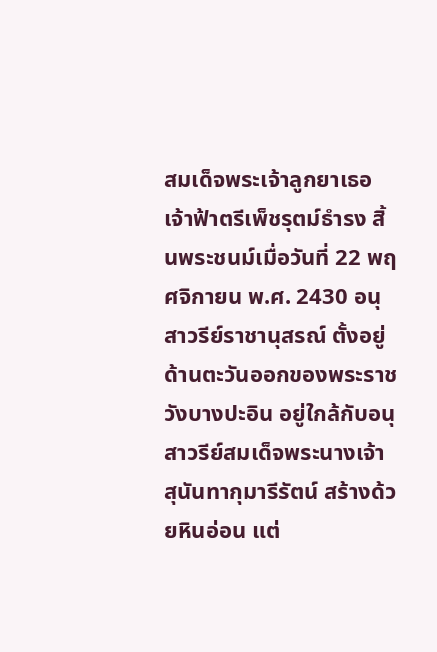สมเด็จพระเจ้าลูกยาเธอ เจ้าฟ้าตรีเพ็ชรุตม์ธำรง สิ้นพระชนม์เมื่อวันที่ 22 พฤศจิกายน พ.ศ. 2430 อนุสาวรีย์ราชานุสรณ์ ตั้งอยู่ด้านตะวันออกของพระราชวังบางปะอิน อยู่ใกล้กับอนุสาวรีย์สมเด็จพระนางเจ้าสุนันทากุมารีรัตน์ สร้างด้วยหินอ่อน แต่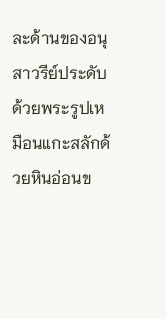ละด้านของอนุสาวรีย์ประดับด้วยพระรูปเหมือนแกะสลักด้วยหินอ่อนข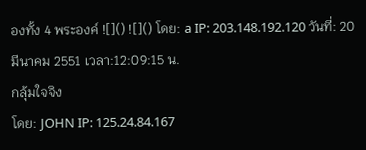องทั้ง 4 พระองค์ ![]() ![]() โดย: a IP: 203.148.192.120 วันที่: 20 มีนาคม 2551 เวลา:12:09:15 น.
กลุ้มใจจิง
โดย: JOHN IP: 125.24.84.167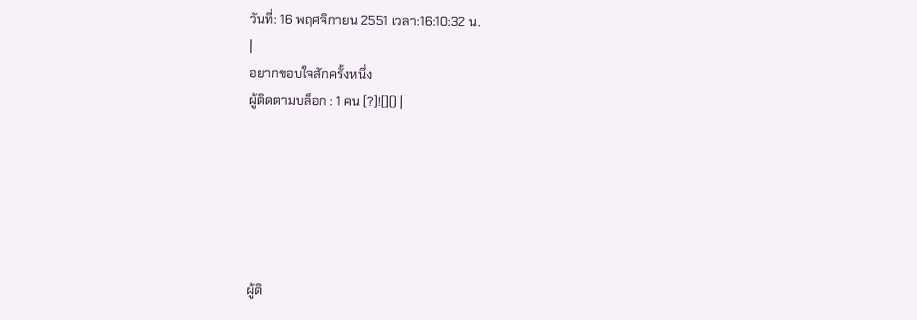วันที่: 16 พฤศจิกายน 2551 เวลา:16:10:32 น.
|
อยากขอบใจสักครั้งหนึ่ง
ผู้ติดตามบล็อก : 1 คน [?]![]() |






ผู้ติ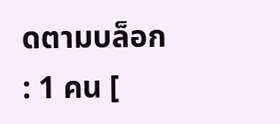ดตามบล็อก : 1 คน [